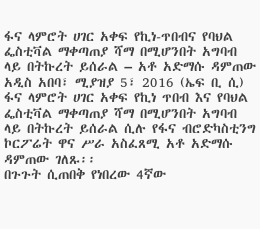ፋና ላምሮት ሀገር አቀፍ የኪነ-ጥበብና የባህል ፌስቲቫል ማቀጣጠያ ሻማ በሚሆንበት አግባብ ላይ በትኩረት ይሰራል – አቶ አድማሱ ዳምጠው
አዲስ አበባ፣ ሚያዝያ 5፣ 2016 (ኤፍ ቢ ሲ) ፋና ላምሮት ሀገር አቀፍ የኪነ ጥበብ እና የባህል ፌስቲቫል ማቀጣጠያ ሻማ በሚሆንበት አግባብ ላይ በትኩረት ይሰራል ሲሉ የፋና ብሮድካስቲንግ ኮርፖሬት ዋና ሥራ አስፈጸሚ አቶ አድማሱ ዳምጠው ገለጹ፡፡
በጉጉት ሲጠበቅ የነበረው 4ኛው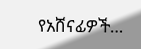የአሸናፊዎች…